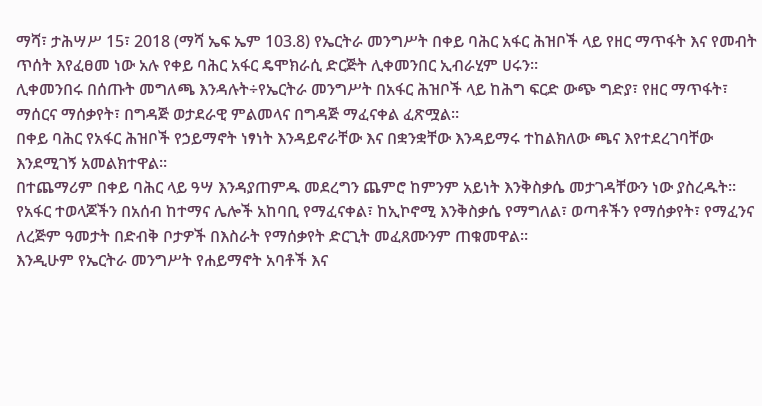ማሻ፣ ታሕሣሥ 15፣ 2018 (ማሻ ኤፍ ኤም 103.8) የኤርትራ መንግሥት በቀይ ባሕር አፋር ሕዝቦች ላይ የዘር ማጥፋት እና የመብት ጥሰት እየፈፀመ ነው አሉ የቀይ ባሕር አፋር ዴሞክራሲ ድርጅት ሊቀመንበር ኢብራሂም ሀሩን።
ሊቀመንበሩ በሰጡት መግለጫ እንዳሉት÷የኤርትራ መንግሥት በአፋር ሕዝቦች ላይ ከሕግ ፍርድ ውጭ ግድያ፣ የዘር ማጥፋት፣ ማሰርና ማሰቃየት፣ በግዳጅ ወታደራዊ ምልመላና በግዳጅ ማፈናቀል ፈጽሟል።
በቀይ ባሕር የአፋር ሕዝቦች የኃይማኖት ነፃነት እንዳይኖራቸው እና በቋንቋቸው እንዳይማሩ ተከልክለው ጫና እየተደረገባቸው እንደሚገኝ አመልክተዋል፡፡
በተጨማሪም በቀይ ባሕር ላይ ዓሣ እንዳያጠምዱ መደረግን ጨምሮ ከምንም አይነት እንቅስቃሴ መታገዳቸውን ነው ያስረዱት፡፡
የአፋር ተወላጆችን በአሰብ ከተማና ሌሎች አከባቢ የማፈናቀል፣ ከኢኮኖሚ እንቅስቃሴ የማግለል፣ ወጣቶችን የማሰቃየት፣ የማፈንና ለረጅም ዓመታት በድብቅ ቦታዎች በእስራት የማሰቃየት ድርጊት መፈጸሙንም ጠቁመዋል፡፡
እንዲሁም የኤርትራ መንግሥት የሐይማኖት አባቶች እና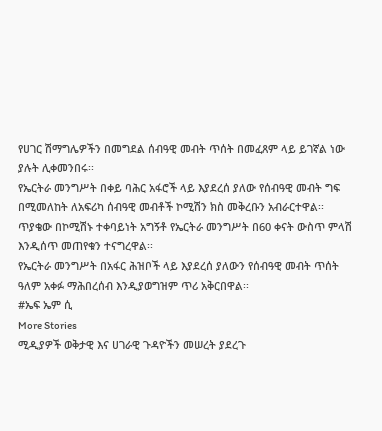የሀገር ሽማግሌዎችን በመግደል ሰብዓዊ መብት ጥሰት በመፈጸም ላይ ይገኛል ነው ያሉት ሊቀመንበሩ፡፡
የኤርትራ መንግሥት በቀይ ባሕር አፋሮች ላይ እያደረሰ ያለው የሰብዓዊ መብት ግፍ በሚመለከት ለአፍሪካ ሰብዓዊ መብቶች ኮሚሽን ክስ መቅረቡን አብራርተዋል፡፡
ጥያቄው በኮሚሽኑ ተቀባይነት አግኝቶ የኤርትራ መንግሥት በ60 ቀናት ውስጥ ምላሽ እንዲሰጥ መጠየቁን ተናግረዋል፡፡
የኤርትራ መንግሥት በአፋር ሕዝቦች ላይ እያደረሰ ያለውን የሰብዓዊ መብት ጥሰት ዓለም አቀፉ ማሕበረሰብ እንዲያወግዝም ጥሪ አቅርበዋል፡፡
#ኤፍ ኤም ሲ
More Stories
ሚዲያዎች ወቅታዊ እና ሀገራዊ ጉዳዮችን መሠረት ያደረጉ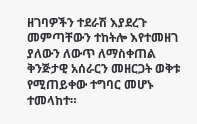ዘገባዎችን ተደራሽ እያደረጉ መምጣቸውን ተከትሎ እየተመዘገ ያለውን ለውጥ ለማስቀጠል ቅንጅታዊ አሰራርን መዘርጋት ወቅቱ የሚጠይቀው ተግባር መሆኑ ተመላከተ።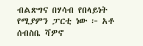ብልጽግና በሃሳብ የበላይነት የሚያምን ፓርቲ ነው ፦ አቶ ሰብስቤ ሻዎኖ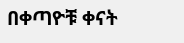በቀጣዮቹ ቀናት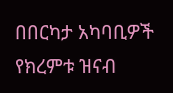በበርካታ አካባቢዎች የክረምቱ ዝናብ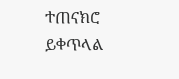ተጠናክሮ ይቀጥላል